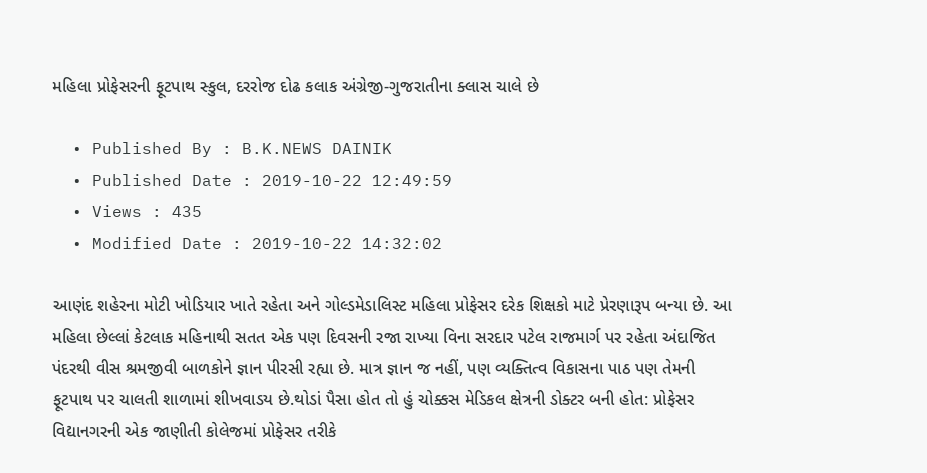મહિલા પ્રોફેસરની ફૂટપાથ સ્કુલ, દરરોજ દોઢ કલાક અંગ્રેજી-ગુજરાતીના ક્લાસ ચાલે છે

  • Published By : B.K.NEWS DAINIK
  • Published Date : 2019-10-22 12:49:59
  • Views : 435
  • Modified Date : 2019-10-22 14:32:02

આણંદ શહેરના મોટી ખોડિયાર ખાતે રહેતા અને ગોલ્ડમેડાલિસ્ટ મહિલા પ્રોફેસર દરેક શિક્ષકો માટે પ્રેરણારૂપ બન્યા છે. આ મહિલા છેલ્લાં કેટલાક મહિનાથી સતત એક પણ દિવસની રજા રાખ્યા વિના સરદાર પટેલ રાજમાર્ગ પર રહેતા અંદાજિત પંદરથી વીસ શ્રમજીવી બાળકોને જ્ઞાન પીરસી રહ્યા છે. માત્ર જ્ઞાન જ નહીં, પણ વ્યક્તિત્વ વિકાસના પાઠ પણ તેમની ફૂટપાથ પર ચાલતી શાળામાં શીખવાડય છે.થોડાં પૈસા હોત તો હું ચોક્કસ મેડિકલ ક્ષેત્રની ડોક્ટર બની હોત: પ્રોફેસર વિદ્યાનગરની એક જાણીતી કોલેજમાં પ્રોફેસર તરીકે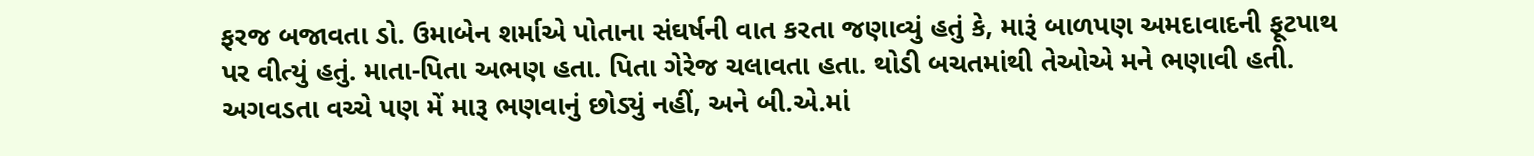ફરજ બજાવતા ડો. ઉમાબેન શર્માએ પોતાના સંઘર્ષની વાત કરતા જણાવ્યું હતું કે, મારૂં બાળપણ અમદાવાદની ફૂટપાથ પર વીત્યું હતું. માતા-પિતા અભણ હતા. પિતા ગેરેજ ચલાવતા હતા. થોડી બચતમાંથી તેઓએ મને ભણાવી હતી. અગવડતા વચ્ચે પણ મેં મારૂ ભણવાનું છોડ્યું નહીં, અને બી.એ.માં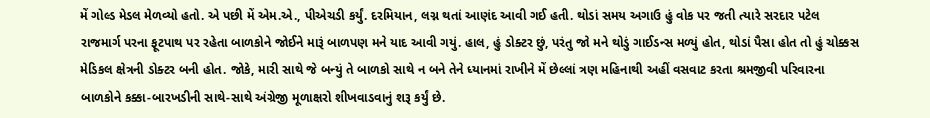મેં ગોલ્ડ મેડલ મેળવ્યો હતો. એ પછી મેં એમ.એ., પીએચડી કર્યું. દરમિયાન, લગ્ન થતાં આણંદ આવી ગઈ હતી. થોડાં સમય અગાઉ હું વોક પર જતી ત્યારે સરદાર પટેલ રાજમાર્ગ પરના ફૂટપાથ પર રહેતા બાળકોને જોઈને મારૂં બાળપણ મને યાદ આવી ગયું. હાલ, હું ડોક્ટર છું, પરંતુ જો મને થોડું ગાઈડન્સ મળ્યું હોત, થોડાં પૈસા હોત તો હું ચોક્કસ મેડિકલ ક્ષેત્રની ડોક્ટર બની હોત. જોકે, મારી સાથે જે બન્યું તે બાળકો સાથે ન બને તેને ધ્યાનમાં રાખીને મેં છેલ્લાં ત્રણ મહિનાથી અહીં વસવાટ કરતા શ્રમજીવી પરિવારના બાળકોને કક્કા-બારખડીની સાથે-સાથે અંગ્રેજી મૂળાક્ષરો શીખવાડવાનું શરૂ કર્યું છે.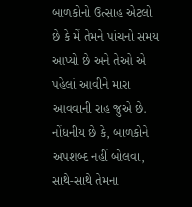બાળકોનો ઉત્સાહ એટલો છે કે મેં તેમને પાંચનો સમય આપ્યો છે અને તેઓ એ પહેલાં આવીને મારા આવવાની રાહ જુએ છે. નોંધનીય છે કે, બાળકોને અપશબ્દ નહીં બોલવા, સાથે-સાથે તેમના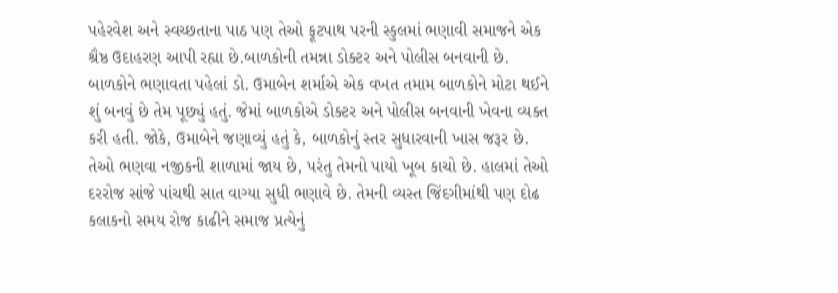પહેરવેશ અને સ્વચ્છતાના પાઠ પણ તેઓ ફૂટપાથ પરની સ્કુલમાં ભણાવી સમાજને એક શ્રૈષ્ઠ ઉદાહરણ આપી રહ્યા છે.બાળકોની તમન્ના ડોક્ટર અને પોલીસ બનવાની છે. બાળકોને ભણાવતા પહેલાં ડો. ઉમાબેન શર્માએ એક વખત તમામ બાળકોને મોટા થઈને શું બનવું છે તેમ પૂછ્યું હતું. જેમાં બાળકોએ ડોક્ટર અને પોલીસ બનવાની ખેવના વ્યક્ત કરી હતી. જોકે, ઉમાબેને જણાવ્યું હતું કે, બાળકોનું સ્તર સુધારવાની ખાસ જરૂર છે. તેઓ ભણવા નજીકની શાળામાં જાય છે, પરંતુ તેમનો પાયો ખૂબ કાચો છે. હાલમાં તેઓ દરરોજ સાંજે પાંચથી સાત વાગ્યા સુધી ભણાવે છે. તેમની વ્યસ્ત જિંદગીમાંથી પણ દોઢ કલાકનો સમય રોજ કાઢીને સમાજ પ્રત્યેનું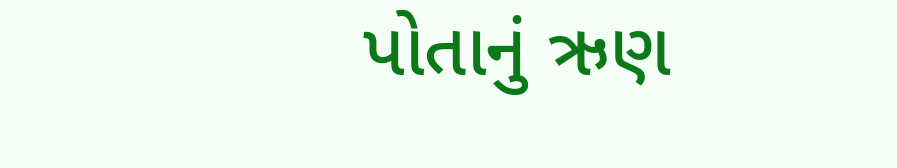પોતાનું ઋણ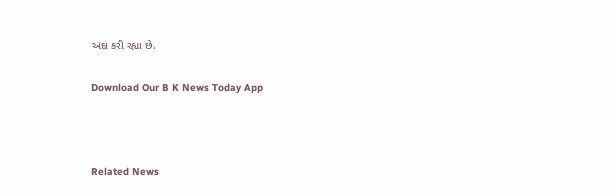અદા કરી રહ્યા છે.

Download Our B K News Today App



Related News